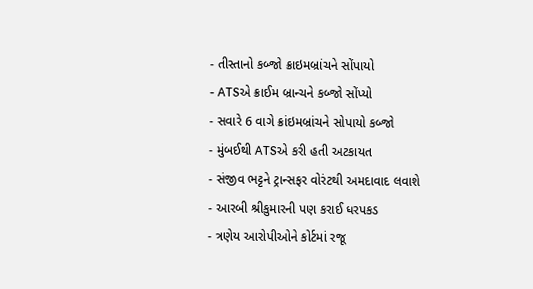- તીસ્તાનો કબ્જો ક્રાઇમબ્રાંચને સોંપાયો
- ATSએ ક્રાઈમ બ્રાન્ચને કબ્જો સોંપ્યો
- સવારે 6 વાગે ક્રાંઇમબ્રાંચને સોપાયો કબ્જો
- મુંબઈથી ATSએ કરી હતી અટકાયત
- સંજીવ ભટ્ટને ટ્રાન્સફર વોરંટથી અમદાવાદ લવાશે
- આરબી શ્રીકુમારની પણ કરાઈ ધરપકડ
- ત્રણેય આરોપીઓને કોર્ટમાં રજૂ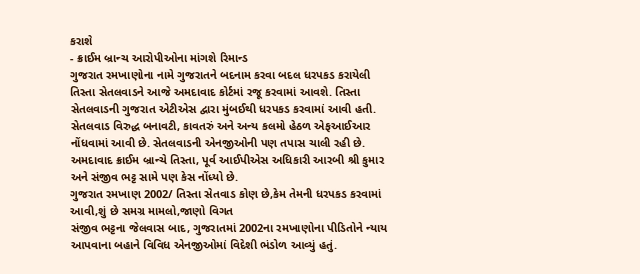કરાશે
- ક્રાઈમ બ્રાન્ચ આરોપીઓના માંગશે રિમાન્ડ
ગુજરાત રમખાણોના નામે ગુજરાતને બદનામ કરવા બદલ ધરપકડ કરાયેલી તિસ્તા સેતલવાડને આજે અમદાવાદ કોર્ટમાં રજૂ કરવામાં આવશે. તિસ્તા સેતલવાડની ગુજરાત એટીએસ દ્વારા મુંબઈથી ધરપકડ કરવામાં આવી હતી. સેતલવાડ વિરુદ્ધ બનાવટી, કાવતરું અને અન્ય કલમો હેઠળ એફઆઈઆર નોંધવામાં આવી છે. સેતલવાડની એનજીઓની પણ તપાસ ચાલી રહી છે. અમદાવાદ ક્રાઈમ બ્રાન્ચે તિસ્તા, પૂર્વ આઈપીએસ અધિકારી આરબી શ્રી કુમાર અને સંજીવ ભટ્ટ સામે પણ કેસ નોંધ્યો છે.
ગુજરાત રમખાણ 2002/ તિસ્તા સેતવાડ કોણ છે,કેમ તેમની ધરપકડ કરવામાં આવી,શું છે સમગ્ર મામલો,જાણો વિગત
સંજીવ ભટ્ટના જેલવાસ બાદ, ગુજરાતમાં 2002ના રમખાણોના પીડિતોને ન્યાય આપવાના બહાને વિવિધ એનજીઓમાં વિદેશી ભંડોળ આવ્યું હતું.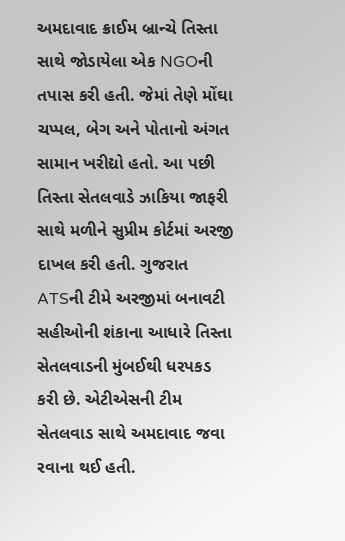અમદાવાદ ક્રાઈમ બ્રાન્ચે તિસ્તા સાથે જોડાયેલા એક NGOની તપાસ કરી હતી. જેમાં તેણે મોંઘા ચપ્પલ, બેગ અને પોતાનો અંગત સામાન ખરીદ્યો હતો. આ પછી તિસ્તા સેતલવાડે ઝાકિયા જાફરી સાથે મળીને સુપ્રીમ કોર્ટમાં અરજી દાખલ કરી હતી. ગુજરાત ATSની ટીમે અરજીમાં બનાવટી સહીઓની શંકાના આધારે તિસ્તા સેતલવાડની મુંબઈથી ધરપકડ કરી છે. એટીએસની ટીમ સેતલવાડ સાથે અમદાવાદ જવા રવાના થઈ હતી.